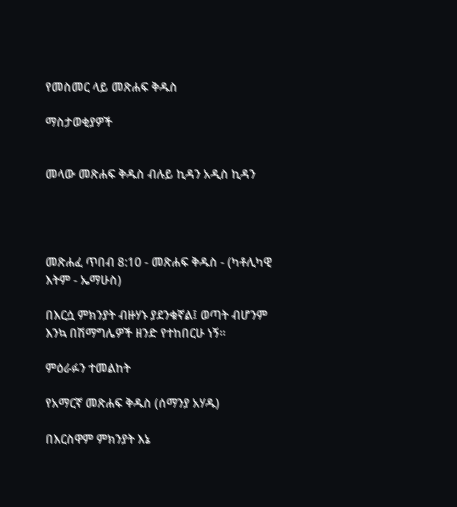የመስመር ላይ መጽሐፍ ቅዱስ

ማስታወቂያዎች


መላው መጽሐፍ ቅዱስ ብሉይ ኪዳን አዲስ ኪዳን




መጽሐፈ ጥበብ 8:10 - መጽሐፍ ቅዱስ - (ካቶሊካዊ እትም - ኤማሁስ)

በእርሷ ምክንያት ብዙሃኑ ያደንቁኛል፤ ወጣት ብሆንም እንኳ በሽማግሌዎች ዘንድ የተከበርሁ ነኝ።

ምዕራፉን ተመልከት

የአማርኛ መጽሐፍ ቅዱስ (ሰማንያ አሃዱ)

በእርስዋም ምክንያት እኔ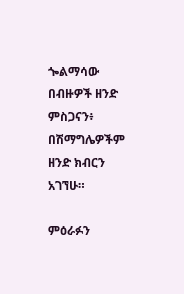ጐልማሳው በብዙዎች ዘንድ ምስጋናን፥ በሽማግሌዎችም ዘንድ ክብርን አገኘሁ።

ምዕራፉን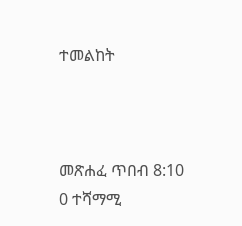ተመልከት



መጽሐፈ ጥበብ 8:10
0 ተሻማሚ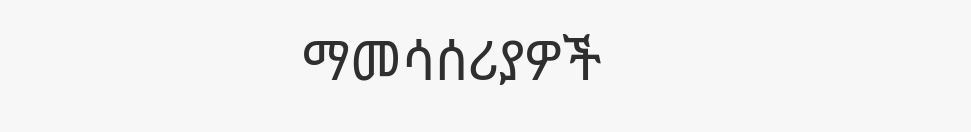ማመሳሰሪያዎች